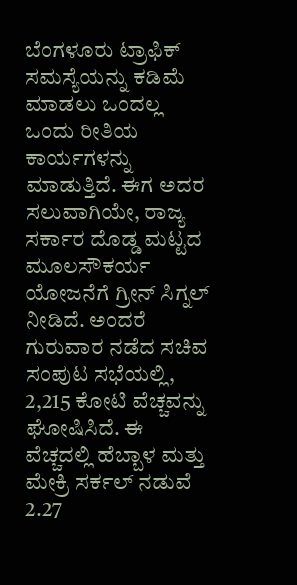ಬೆಂಗಳೂರು ಟ್ರಾಫಿಕ್ ಸಮಸ್ಯೆಯನ್ನು ಕಡಿಮೆ ಮಾಡಲು ಒಂದಲ್ಲ ಒಂದು ರೀತಿಯ ಕಾರ್ಯಗಳನ್ನು ಮಾಡುತ್ತಿದೆ. ಈಗ ಅದರ ಸಲುವಾಗಿಯೇ, ರಾಜ್ಯ ಸರ್ಕಾರ ದೊಡ್ಡ ಮಟ್ಟದ ಮೂಲಸೌಕರ್ಯ ಯೋಜನೆಗೆ ಗ್ರೀನ್ ಸಿಗ್ನಲ್ ನೀಡಿದೆ. ಅಂದರೆ ಗುರುವಾರ ನಡೆದ ಸಚಿವ ಸಂಪುಟ ಸಭೆಯಲ್ಲಿ, 2,215 ಕೋಟಿ ವೆಚ್ಚವನ್ನು ಘೋಷಿಸಿದೆ. ಈ ವೆಚ್ಚದಲ್ಲಿ ಹೆಬ್ಬಾಳ ಮತ್ತು ಮೇಕ್ರಿ ಸರ್ಕಲ್ ನಡುವೆ 2.27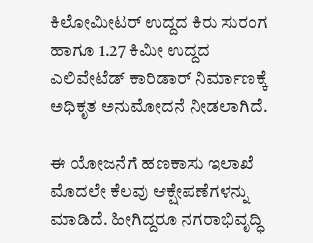ಕಿಲೋಮೀಟರ್ ಉದ್ದದ ಕಿರು ಸುರಂಗ ಹಾಗೂ 1.27 ಕಿಮೀ ಉದ್ದದ ಎಲಿವೇಟೆಡ್ ಕಾರಿಡಾರ್ ನಿರ್ಮಾಣಕ್ಕೆ ಅಧಿಕೃತ ಅನುಮೋದನೆ ನೀಡಲಾಗಿದೆ.

ಈ ಯೋಜನೆಗೆ ಹಣಕಾಸು ಇಲಾಖೆ ಮೊದಲೇ ಕೆಲವು ಆಕ್ಷೇಪಣೆಗಳನ್ನು ಮಾಡಿದೆ. ಹೀಗಿದ್ದರೂ ನಗರಾಭಿವೃದ್ಧಿ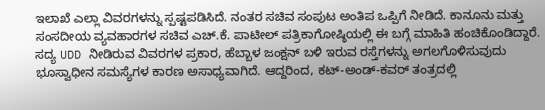ಇಲಾಖೆ ಎಲ್ಲಾ ವಿವರಗಳನ್ನು ಸ್ಪಷ್ಟಪಡಿಸಿದೆ. ನಂತರ ಸಚಿವ ಸಂಪುಟ ಅಂತಿಪ ಒಪ್ಪಿಗೆ ನೀಡಿದೆ. ಕಾನೂನು ಮತ್ತು ಸಂಸದೀಯ ವ್ಯವಹಾರಗಳ ಸಚಿವ ಎಚ್.ಕೆ. ಪಾಟೀಲ್ ಪತ್ರಿಕಾಗೋಷ್ಠಿಯಲ್ಲಿ ಈ ಬಗ್ಗೆ ಮಾಹಿತಿ ಹಂಚಿಕೊಂಡಿದ್ದಾರೆ.
ಸದ್ಯ UDD ನೀಡಿರುವ ವಿವರಗಳ ಪ್ರಕಾರ, ಹೆಬ್ಬಾಳ ಜಂಕ್ಷನ್ ಬಳಿ ಇರುವ ರಸ್ತೆಗಳನ್ನು ಅಗಲಗೊಳಿಸುವುದು ಭೂಸ್ವಾಧೀನ ಸಮಸ್ಯೆಗಳ ಕಾರಣ ಅಸಾಧ್ಯವಾಗಿದೆ. ಆದ್ದರಿಂದ, ಕಟ್-ಅಂಡ್-ಕವರ್ ತಂತ್ರದಲ್ಲಿ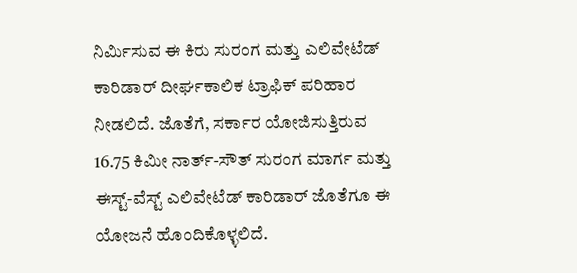ನಿರ್ಮಿಸುವ ಈ ಕಿರು ಸುರಂಗ ಮತ್ತು ಎಲಿವೇಟೆಡ್ ಕಾರಿಡಾರ್ ದೀರ್ಘಕಾಲಿಕ ಟ್ರಾಫಿಕ್ ಪರಿಹಾರ ನೀಡಲಿದೆ. ಜೊತೆಗೆ, ಸರ್ಕಾರ ಯೋಜಿಸುತ್ತಿರುವ 16.75 ಕಿಮೀ ನಾರ್ತ್-ಸೌತ್ ಸುರಂಗ ಮಾರ್ಗ ಮತ್ತು ಈಸ್ಟ್-ವೆಸ್ಟ್ ಎಲಿವೇಟೆಡ್ ಕಾರಿಡಾರ್ ಜೊತೆಗೂ ಈ ಯೋಜನೆ ಹೊಂದಿಕೊಳ್ಳಲಿದೆ.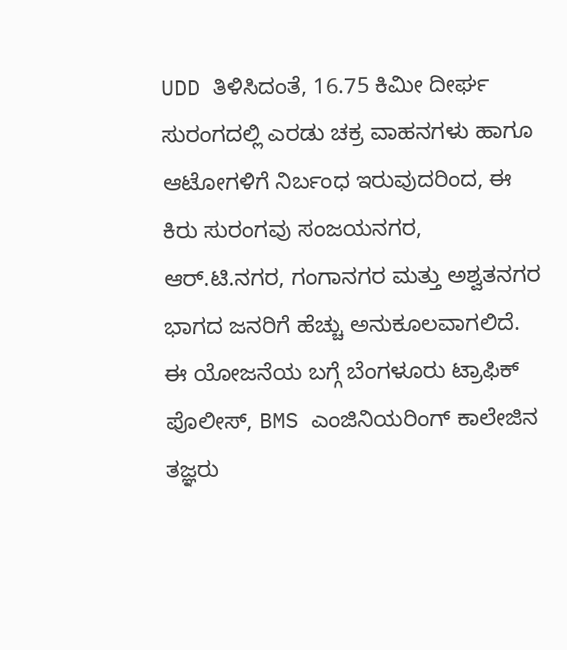UDD ತಿಳಿಸಿದಂತೆ, 16.75 ಕಿಮೀ ದೀರ್ಘ ಸುರಂಗದಲ್ಲಿ ಎರಡು ಚಕ್ರ ವಾಹನಗಳು ಹಾಗೂ ಆಟೋಗಳಿಗೆ ನಿರ್ಬಂಧ ಇರುವುದರಿಂದ, ಈ ಕಿರು ಸುರಂಗವು ಸಂಜಯನಗರ, ಆರ್.ಟಿ.ನಗರ, ಗಂಗಾನಗರ ಮತ್ತು ಅಶ್ವತನಗರ ಭಾಗದ ಜನರಿಗೆ ಹೆಚ್ಚು ಅನುಕೂಲವಾಗಲಿದೆ.
ಈ ಯೋಜನೆಯ ಬಗ್ಗೆ ಬೆಂಗಳೂರು ಟ್ರಾಫಿಕ್ ಪೊಲೀಸ್, BMS ಎಂಜಿನಿಯರಿಂಗ್ ಕಾಲೇಜಿನ ತಜ್ಞರು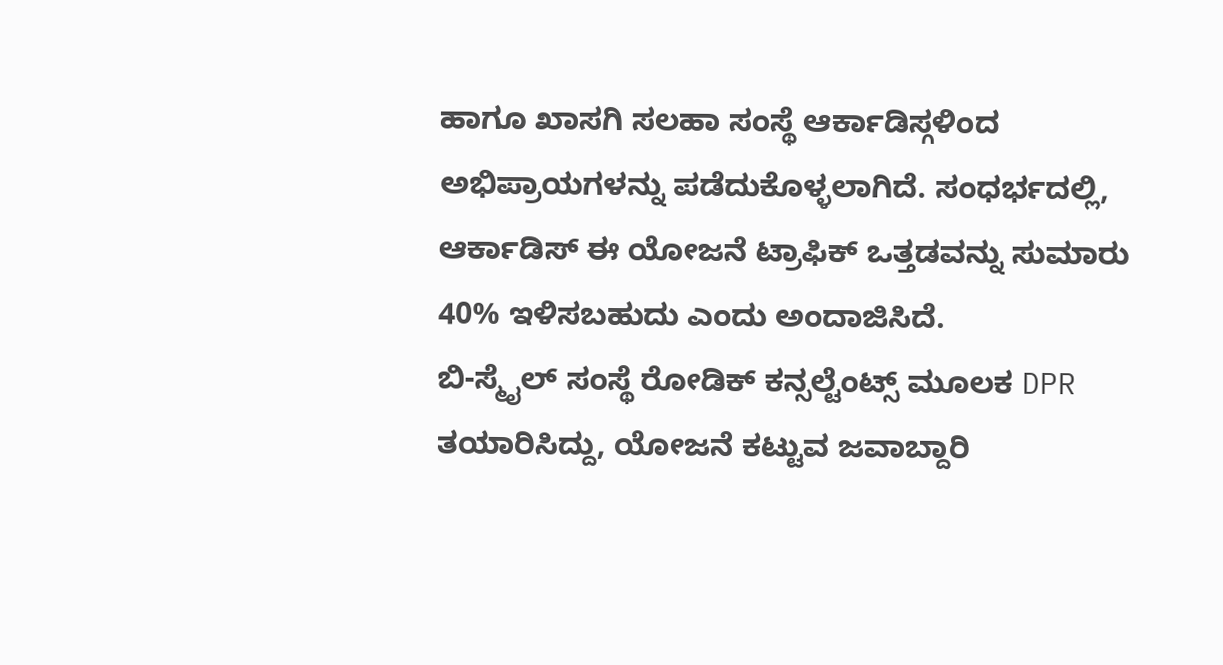ಹಾಗೂ ಖಾಸಗಿ ಸಲಹಾ ಸಂಸ್ಥೆ ಆರ್ಕಾಡಿಸ್ಗಳಿಂದ ಅಭಿಪ್ರಾಯಗಳನ್ನು ಪಡೆದುಕೊಳ್ಳಲಾಗಿದೆ. ಸಂಧರ್ಭದಲ್ಲಿ, ಆರ್ಕಾಡಿಸ್ ಈ ಯೋಜನೆ ಟ್ರಾಫಿಕ್ ಒತ್ತಡವನ್ನು ಸುಮಾರು 40% ಇಳಿಸಬಹುದು ಎಂದು ಅಂದಾಜಿಸಿದೆ.
ಬಿ-ಸ್ಮೈಲ್ ಸಂಸ್ಥೆ ರೋಡಿಕ್ ಕನ್ಸಲ್ಟೆಂಟ್ಸ್ ಮೂಲಕ DPR ತಯಾರಿಸಿದ್ದು, ಯೋಜನೆ ಕಟ್ಟುವ ಜವಾಬ್ದಾರಿ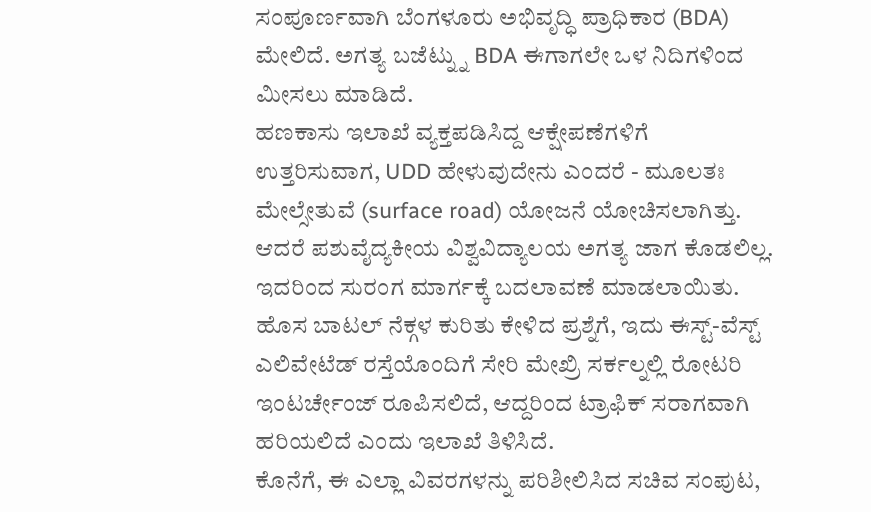ಸಂಪೂರ್ಣವಾಗಿ ಬೆಂಗಳೂರು ಅಭಿವೃದ್ಧಿ ಪ್ರಾಧಿಕಾರ (BDA) ಮೇಲಿದೆ. ಅಗತ್ಯ ಬಜೆಟ್ನ್ನು BDA ಈಗಾಗಲೇ ಒಳ ನಿದಿಗಳಿಂದ ಮೀಸಲು ಮಾಡಿದೆ.
ಹಣಕಾಸು ಇಲಾಖೆ ವ್ಯಕ್ತಪಡಿಸಿದ್ದ ಆಕ್ಷೇಪಣೆಗಳಿಗೆ ಉತ್ತರಿಸುವಾಗ, UDD ಹೇಳುವುದೇನು ಎಂದರೆ - ಮೂಲತಃ ಮೇಲ್ಸೇತುವೆ (surface road) ಯೋಜನೆ ಯೋಚಿಸಲಾಗಿತ್ತು. ಆದರೆ ಪಶುವೈದ್ಯಕೀಯ ವಿಶ್ವವಿದ್ಯಾಲಯ ಅಗತ್ಯ ಜಾಗ ಕೊಡಲಿಲ್ಲ. ಇದರಿಂದ ಸುರಂಗ ಮಾರ್ಗಕ್ಕೆ ಬದಲಾವಣೆ ಮಾಡಲಾಯಿತು. ಹೊಸ ಬಾಟಲ್ ನೆಕ್ಗಳ ಕುರಿತು ಕೇಳಿದ ಪ್ರಶ್ನೆಗೆ, ಇದು ಈಸ್ಟ್-ವೆಸ್ಟ್ ಎಲಿವೇಟೆಡ್ ರಸ್ತೆಯೊಂದಿಗೆ ಸೇರಿ ಮೇಖ್ರಿ ಸರ್ಕಲ್ನಲ್ಲಿ ರೋಟರಿ ಇಂಟರ್ಚೇಂಜ್ ರೂಪಿಸಲಿದೆ, ಆದ್ದರಿಂದ ಟ್ರಾಫಿಕ್ ಸರಾಗವಾಗಿ ಹರಿಯಲಿದೆ ಎಂದು ಇಲಾಖೆ ತಿಳಿಸಿದೆ.
ಕೊನೆಗೆ, ಈ ಎಲ್ಲಾ ವಿವರಗಳನ್ನು ಪರಿಶೀಲಿಸಿದ ಸಚಿವ ಸಂಪುಟ,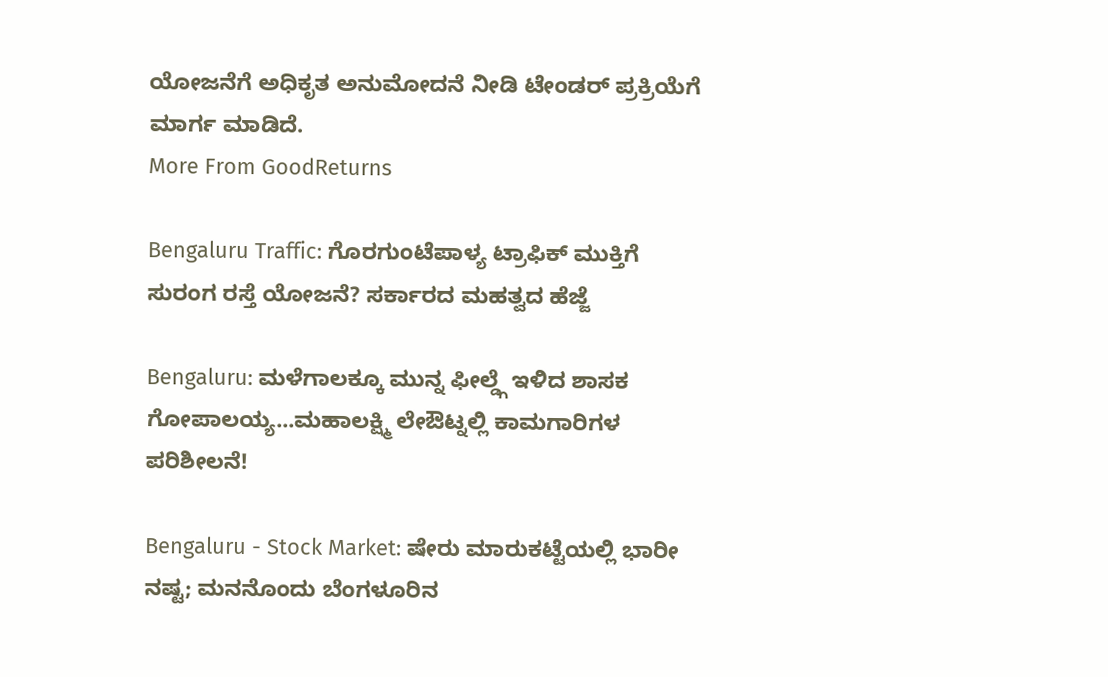ಯೋಜನೆಗೆ ಅಧಿಕೃತ ಅನುಮೋದನೆ ನೀಡಿ ಟೇಂಡರ್ ಪ್ರಕ್ರಿಯೆಗೆ ಮಾರ್ಗ ಮಾಡಿದೆ.
More From GoodReturns

Bengaluru Traffic: ಗೊರಗುಂಟೆಪಾಳ್ಯ ಟ್ರಾಫಿಕ್ ಮುಕ್ತಿಗೆ ಸುರಂಗ ರಸ್ತೆ ಯೋಜನೆ? ಸರ್ಕಾರದ ಮಹತ್ವದ ಹೆಜ್ಜೆ

Bengaluru: ಮಳೆಗಾಲಕ್ಕೂ ಮುನ್ನ ಫೀಲ್ಡ್ಗೆ ಇಳಿದ ಶಾಸಕ ಗೋಪಾಲಯ್ಯ...ಮಹಾಲಕ್ಷ್ಮಿ ಲೇಔಟ್ನಲ್ಲಿ ಕಾಮಗಾರಿಗಳ ಪರಿಶೀಲನೆ!

Bengaluru - Stock Market: ಷೇರು ಮಾರುಕಟ್ಟೆಯಲ್ಲಿ ಭಾರೀ ನಷ್ಟ; ಮನನೊಂದು ಬೆಂಗಳೂರಿನ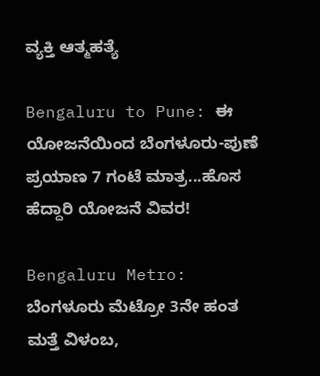ವ್ಯಕ್ತಿ ಆತ್ಮಹತ್ಯೆ

Bengaluru to Pune: ಈ ಯೋಜನೆಯಿಂದ ಬೆಂಗಳೂರು-ಪುಣೆ ಪ್ರಯಾಣ 7 ಗಂಟೆ ಮಾತ್ರ...ಹೊಸ ಹೆದ್ದಾರಿ ಯೋಜನೆ ವಿವರ!

Bengaluru Metro: ಬೆಂಗಳೂರು ಮೆಟ್ರೋ 3ನೇ ಹಂತ ಮತ್ತೆ ವಿಳಂಬ,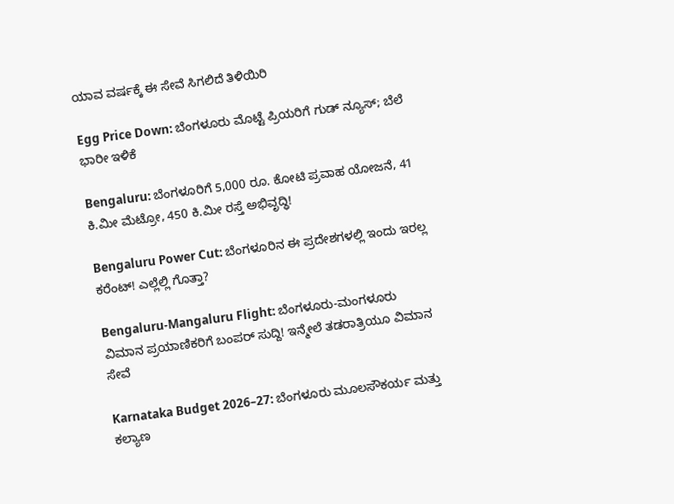ಯಾವ ವರ್ಷಕ್ಕೆ ಈ ಸೇವೆ ಸಿಗಲಿದೆ ತಿಳಿಯಿರಿ

Egg Price Down: ಬೆಂಗಳೂರು ಮೊಟ್ಟೆ ಪ್ರಿಯರಿಗೆ ಗುಡ್ ನ್ಯೂಸ್; ಬೆಲೆ ಭಾರೀ ಇಳಿಕೆ

Bengaluru: ಬೆಂಗಳೂರಿಗೆ 5,000 ರೂ. ಕೋಟಿ ಪ್ರವಾಹ ಯೋಜನೆ, 41 ಕಿ.ಮೀ ಮೆಟ್ರೋ, 450 ಕಿ.ಮೀ ರಸ್ತೆ ಅಭಿವೃದ್ಧಿ!

Bengaluru Power Cut: ಬೆಂಗಳೂರಿನ ಈ ಪ್ರದೇಶಗಳಲ್ಲಿ ಇಂದು ಇರಲ್ಲ ಕರೆಂಟ್! ಎಲ್ಲೆಲ್ಲಿ ಗೊತ್ತಾ?

Bengaluru-Mangaluru Flight: ಬೆಂಗಳೂರು-ಮಂಗಳೂರು ವಿಮಾನ ಪ್ರಯಾಣಿಕರಿಗೆ ಬಂಪರ್ ಸುದ್ದಿ! ಇನ್ಮೇಲೆ ತಡರಾತ್ರಿಯೂ ವಿಮಾನ ಸೇವೆ

Karnataka Budget 2026–27: ಬೆಂಗಳೂರು ಮೂಲಸೌಕರ್ಯ ಮತ್ತು ಕಲ್ಯಾಣ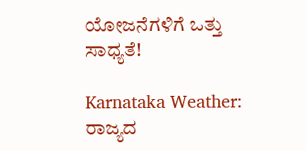ಯೋಜನೆಗಳಿಗೆ ಒತ್ತು ಸಾಧ್ಯತೆ!

Karnataka Weather: ರಾಜ್ಯದ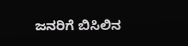ಜನರಿಗೆ ಬಿಸಿಲಿನ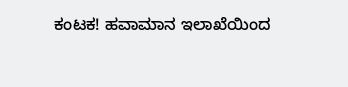ಕಂಟಕ! ಹವಾಮಾನ ಇಲಾಖೆಯಿಂದ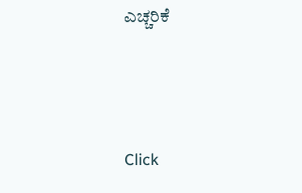ಎಚ್ಚರಿಕೆ



Click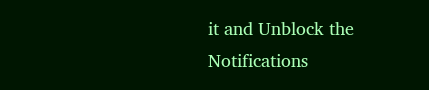it and Unblock the Notifications